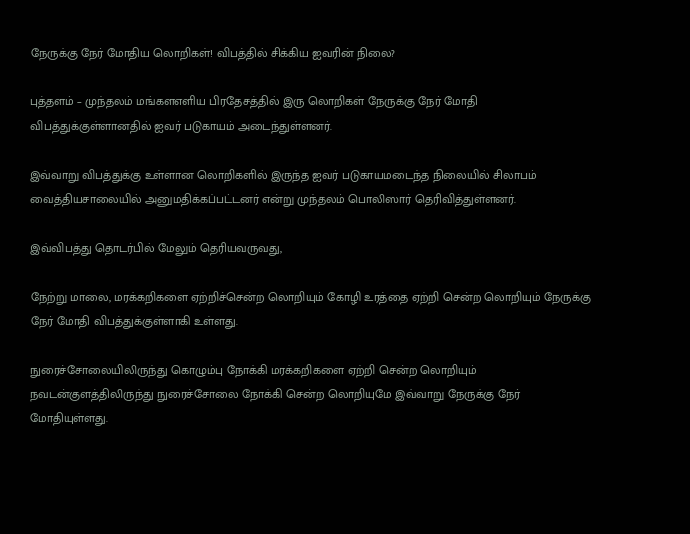நேருக்கு நேர் மோதிய லொறிகள்! விபத்தில் சிக்கிய ஐவரின் நிலை?

புத்தளம் – முந்தலம் மங்களஎளிய பிரதேசத்தில் இரு லொறிகள் நேருக்கு நேர் மோதி விபத்துக்குள்ளானதில் ஐவர் படுகாயம் அடைந்துள்ளனர்.

இவ்வாறு விபத்துக்கு உள்ளான லொறிகளில் இருந்த ஐவர் படுகாயமடைந்த நிலையில் சிலாபம் வைத்தியசாலையில் அனுமதிக்கப்பட்டனர் என்று முந்தலம் பொலிஸார் தெரிவித்துள்ளனர்.

இவ்விபத்து தொடர்பில் மேலும் தெரியவருவது,

நேற்று மாலை, மரக்கறிகளை ஏற்றிச்சென்ற லொறியும் கோழி உரத்தை ஏற்றி சென்ற லொறியும் நேருக்கு நேர் மோதி விபத்துக்குள்ளாகி உள்ளது.

நுரைச்சோலையிலிருந்து கொழும்பு நோக்கி மரக்கறிகளை ஏற்றி சென்ற லொறியும் நவடன்குளத்திலிருந்து நுரைச்சோலை நோக்கி சென்ற லொறியுமே இவ்வாறு நேருக்கு நேர் மோதியுள்ளது.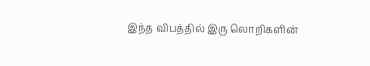இந்த விபத்தில் இரு லொறிகளின்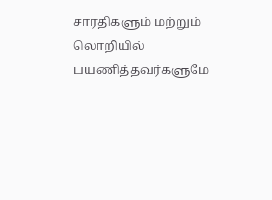சாரதிகளும் மற்றும் லொறியில் பயணித்தவர்களுமே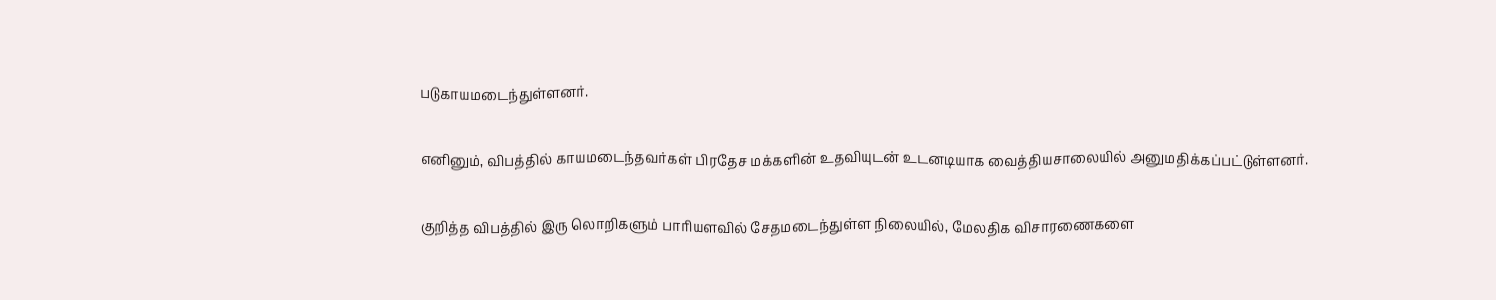படுகாயமடைந்துள்ளனர்.

எனினும், விபத்தில் காயமடைந்தவர்கள் பிரதேச மக்களின் உதவியுடன் உடனடியாக வைத்தியசாலையில் அனுமதிக்கப்பட்டுள்ளனர்.

குறித்த விபத்தில் இரு லொறிகளும் பாரியளவில் சேதமடைந்துள்ள நிலையில், மேலதிக விசாரணைகளை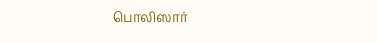பொலிஸார்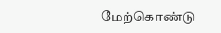மேற்கொண்டு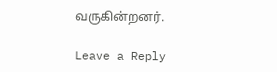வருகின்றனர்.

Leave a Reply